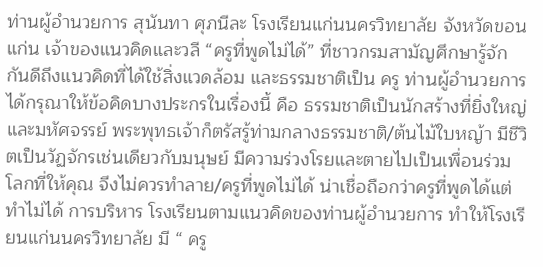ท่านผู้อำนวยการ สุนันทา ศุภนีละ โรงเรียนแก่นนครวิทยาลัย จังหวัดขอนแก่น เจ้าของแนวคิดและวลี “ครูที่พูดไม่ได้” ที่ชาวกรมสามัญศึกษารู้จักกันดีถึงแนวคิดที่ได้ใช้สิ่งแวดล้อม และธรรมชาติเป็น ครู ท่านผู้อำนวยการได้กรุณาให้ข้อคิดบางประกรในเรื่องนี้ คือ ธรรมชาติเป็นนักสร้างที่ยิ่งใหญ่และมหัศจรรย์ พระพุทธเจ้าก็ตรัสรู้ท่ามกลางธรรมชาติ/ต้นไม้ใบหญ้า มีชีวิตเป็นวัฏจักรเช่นเดียวกับมนุษย์ มีความร่วงโรยและตายไปเป็นเพื่อนร่วมโลกที่ให้คุณ จึงไม่ควรทำลาย/ครูที่พูดไม่ได้ น่าเชื่อถือกว่าครูที่พูดได้แต่ทำไม่ได้ การบริหาร โรงเรียนตามแนวคิดของท่านผู้อำนวยการ ทำให้โรงเรียนแก่นนครวิทยาลัย มี “ ครู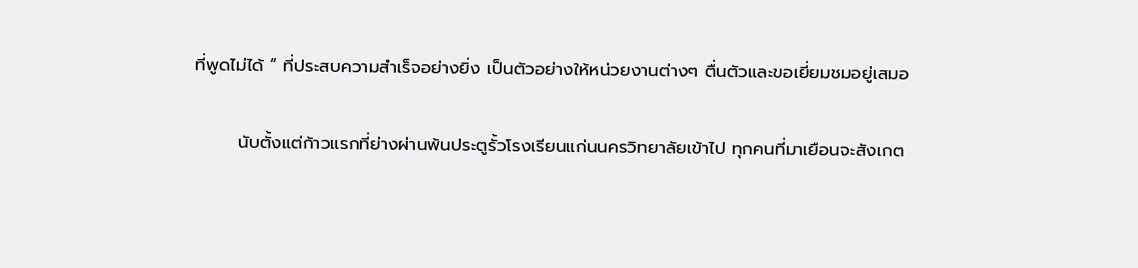ที่พูดไม่ได้ ” ที่ประสบความสำเร็จอย่างยิ่ง เป็นตัวอย่างให้หน่วยงานต่างๆ ตื่นตัวและขอเยี่ยมชมอยู่เสมอ

       นับตั้งแต่ก้าวแรกที่ย่างผ่านพ้นประตูรั้วโรงเรียนแก่นนครวิทยาลัยเข้าไป ทุกคนที่มาเยือนจะสังเกต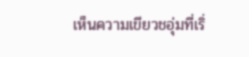เห็นความเขียวชอุ่มที่เริ่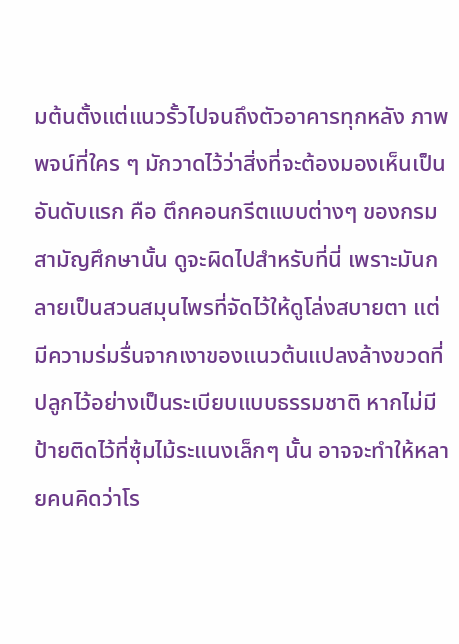มต้นตั้งแต่แนวรั้วไปจนถึงตัวอาคารทุกหลัง ภาพพจน์ที่ใคร ๆ มักวาดไว้ว่าสิ่งที่จะต้องมองเห็นเป็นอันดับแรก คือ ตึกคอนกรีตแบบต่างๆ ของกรมสามัญศึกษานั้น ดูจะผิดไปสำหรับที่นี่ เพราะมันกลายเป็นสวนสมุนไพรที่จัดไว้ให้ดูโล่งสบายตา แต่มีความร่มรื่นจากเงาของแนวต้นแปลงล้างขวดที่ปลูกไว้อย่างเป็นระเบียบแบบธรรมชาติ หากไม่มีป้ายติดไว้ที่ซุ้มไม้ระแนงเล็กๆ นั้น อาจจะทำให้หลายคนคิดว่าโร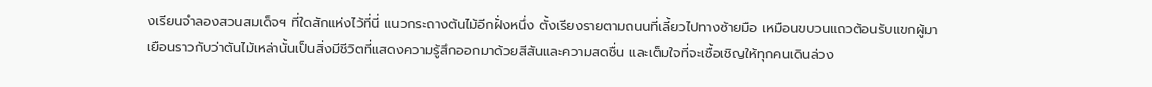งเรียนจำลองสวนสมเด็จฯ ที่ใดสักแห่งไว้ที่นี่ แนวกระถางต้นไม้อีกฝั่งหนึ่ง ตั้งเรียงรายตามถนนที่เลี้ยวไปทางซ้ายมือ เหมือนขบวนแถวต้อนรับแขกผู้มาเยือนราวกับว่าตันไม้เหล่านั้นเป็นสิ่งมีชีวิตที่แสดงความรู้สึกออกมาด้วยสีสันและความสดชื่น และเต็มใจที่จะเชื้อเชิญให้ทุกคนเดินล่วง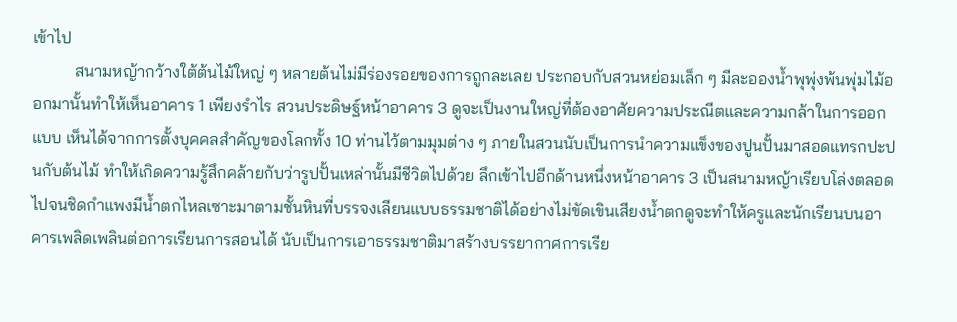เข้าไป
          สนามหญ้ากว้างใต้ต้นไม้ใหญ่ ๆ หลายต้นไม่มีร่องรอยของการถูกละเลย ประกอบกับสวนหย่อมเล็ก ๆ มีละอองน้ำพุพุ่งพ้นพุ่มไม้ออกมานั้นทำให้เห็นอาคาร 1 เพียงรำไร สวนประดิษฐ์หน้าอาคาร 3 ดูจะเป็นงานใหญ่ที่ต้องอาศัยความประณีตและความกล้าในการออกแบบ เห็นได้จากการตั้งบุคคลสำคัญของโลกทั้ง 10 ท่านไว้ตามมุมต่าง ๆ ภายในสวนนับเป็นการนำความแข็งของปูนปั้นมาสอดแทรกปะปนกับต้นไม้ ทำให้เกิดความรู้สึกคล้ายกับว่ารูปปั้นเหล่านั้นมีชีวิตไปด้วย ลึกเข้าไปอีกด้านหนึ่งหน้าอาคาร 3 เป็นสนามหญ้าเรียบโล่งตลอดไปจนชิดกำแพงมีน้ำตกไหลเซาะมาตามชั้นหินที่บรรจงเลียนแบบธรรมชาติได้อย่างไม่ขัดเขินเสียงน้ำตกดูจะทำให้ครูและนักเรียนบนอาคารเพลิดเพลินต่อการเรียนการสอนได้ นับเป็นการเอาธรรมชาติมาสร้างบรรยากาศการเรีย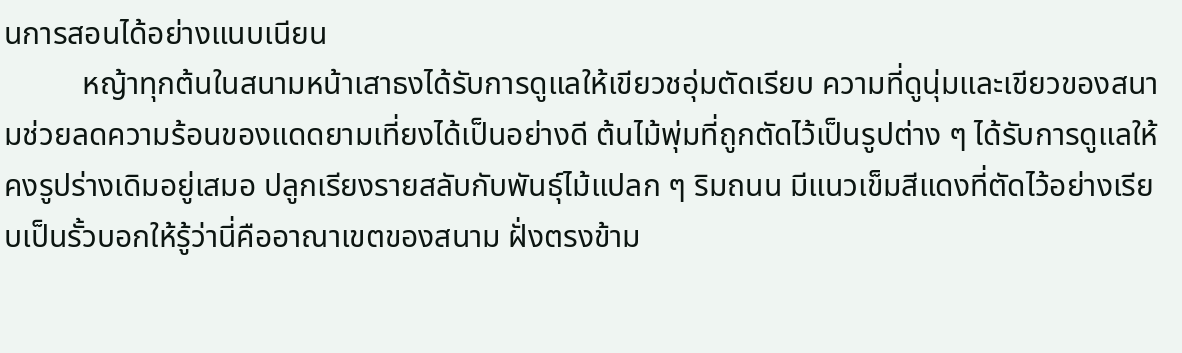นการสอนได้อย่างแนบเนียน
          หญ้าทุกต้นในสนามหน้าเสาธงได้รับการดูแลให้เขียวชอุ่มตัดเรียบ ความที่ดูนุ่มและเขียวของสนามช่วยลดความร้อนของแดดยามเที่ยงได้เป็นอย่างดี ต้นไม้พุ่มที่ถูกตัดไว้เป็นรูปต่าง ๆ ได้รับการดูแลให้คงรูปร่างเดิมอยู่เสมอ ปลูกเรียงรายสลับกับพันธุ์ไม้แปลก ๆ ริมถนน มีแนวเข็มสีแดงที่ตัดไว้อย่างเรียบเป็นรั้วบอกให้รู้ว่านี่คืออาณาเขตของสนาม ฝั่งตรงข้าม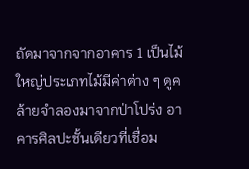ถัดมาจากจากอาคาร 1 เป็นไม้ใหญ่ประเภทไม้มีค่าต่าง ๆ ดูคล้ายจำลองมาจากป่าโปร่ง อาคารศิลปะชั้นเดียวที่เชื่อม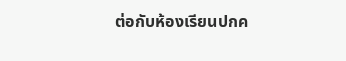ต่อกับห้องเรียนปกค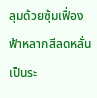ลุมด้วยซุ้มเฟื่องฟ้าหลากสีลดหลั่นเป็นระ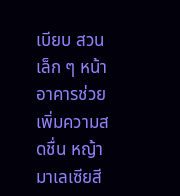เบียบ สวนเล็ก ๆ หน้าอาคารช่วยเพิ่มความสดชื่น หญ้ามาเลเซียสี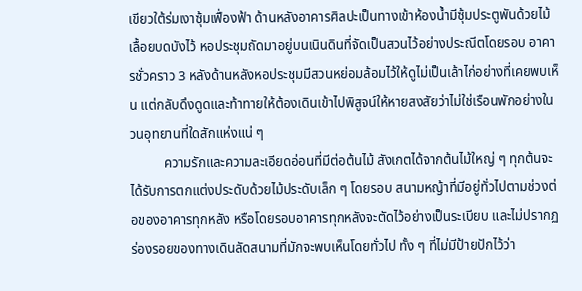เขียวใต้ร่มเงาซุ้มเฟื่องฟ้า ด้านหลังอาคารศิลปะเป็นทางเข้าห้องน้ำมีซุ้มประตูพันด้วยไม้เลื้อยบดบังไว้ หอประชุมถัดมาอยู่บนเนินดินที่จัดเป็นสวนไว้อย่างประณีตโดยรอบ อาคารชั่วคราว 3 หลังด้านหลังหอประชุมมีสวนหย่อมล้อมไว้ให้ดูไม่เป็นเล้าไก่อย่างที่เคยพบเห็น แต่กลับดึงดูดและท้าทายให้ต้องเดินเข้าไปพิสูจน์ให้หายสงสัยว่าไม่ใช่เรือนพักอย่างในวนอุทยานที่ใดสักแห่งแน่ ๆ
          ความรักและความละเอียดอ่อนที่มีต่อต้นไม้ สังเกตได้จากต้นไม้ใหญ่ ๆ ทุกต้นจะได้รับการตกแต่งประดับด้วยไม้ประดับเล็ก ๆ โดยรอบ สนามหญ้าที่มีอยู่ทั่วไปตามช่วงต่อของอาคารทุกหลัง หรือโดยรอบอาคารทุกหลังจะตัดไว้อย่างเป็นระเบียบ และไม่ปรากฏร่องรอยของทางเดินลัดสนามที่มักจะพบเห็นโดยทั่วไป ทั้ง ๆ ที่ไม่มีป้ายปักไว้ว่า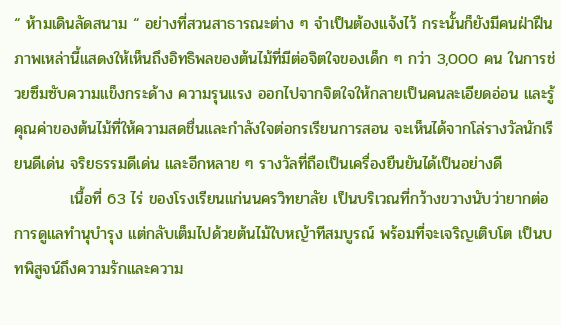“ ห้ามเดินลัดสนาม “ อย่างที่สวนสาธารณะต่าง ๆ จำเป็นต้องแจ้งไว้ กระนั้นก็ยังมีคนฝ่าฝืน ภาพเหล่านี้แสดงให้เห็นถึงอิทธิพลของต้นไม้ที่มีต่อจิตใจของเด็ก ๆ กว่า 3,000 คน ในการช่วยซึมซับความแข็งกระด้าง ความรุนแรง ออกไปจากจิตใจให้กลายเป็นคนละเอียดอ่อน และรู้คุณค่าของต้นไม้ที่ให้ความสดชื่นและกำลังใจต่อกรเรียนการสอน จะเห็นได้จากโล่รางวัลนักเรียนดีเด่น จริยธรรมดีเด่น และอีกหลาย ๆ รางวัลที่ถือเป็นเครื่องยืนยันได้เป็นอย่างดี
          เนื้อที่ 63 ไร่ ของโรงเรียนแก่นนครวิทยาลัย เป็นบริเวณที่กว้างขวางนับว่ายากต่อการดูแลทำนุบำรุง แต่กลับเต็มไปด้วยต้นไม้ใบหญ้าทีสมบูรณ์ พร้อมที่จะเจริญเติบโต เป็นบทพิสูจน์ถึงความรักและความ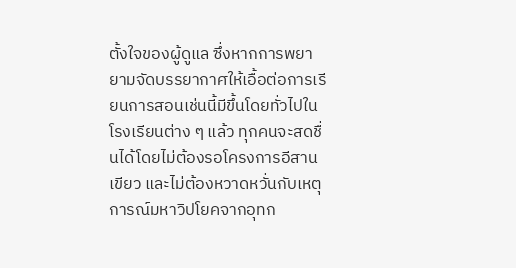ตั้งใจของผู้ดูแล ซึ่งหากการพยายามจัดบรรยากาศให้เอื้อต่อการเรียนการสอนเช่นนี้มีขึ้นโดยทั่วไปในโรงเรียนต่าง ๆ แล้ว ทุกคนจะสดชื่นได้โดยไม่ต้องรอโครงการอีสานเขียว และไม่ต้องหวาดหวั่นกับเหตุการณ์มหาวิปโยคจากอุทก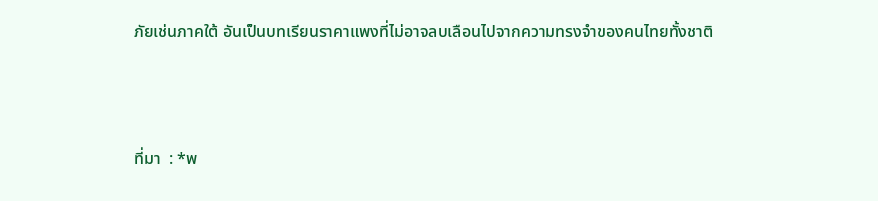ภัยเช่นภาคใต้ อันเป็นบทเรียนราคาแพงที่ไม่อาจลบเลือนไปจากความทรงจำของคนไทยทั้งชาติ



ที่มา  : *พ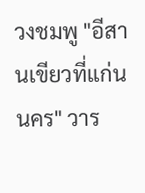วงชมพู "อีสานเขียวที่แก่นนคร" วาร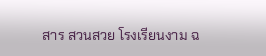สาร สวนสวย โรงเรียนงาม ฉ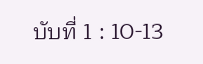บับที่ 1 : 10-13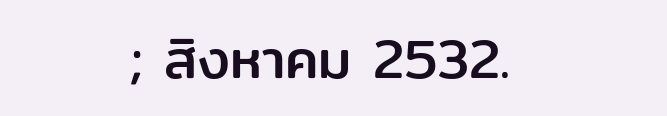; สิงหาคม 2532.